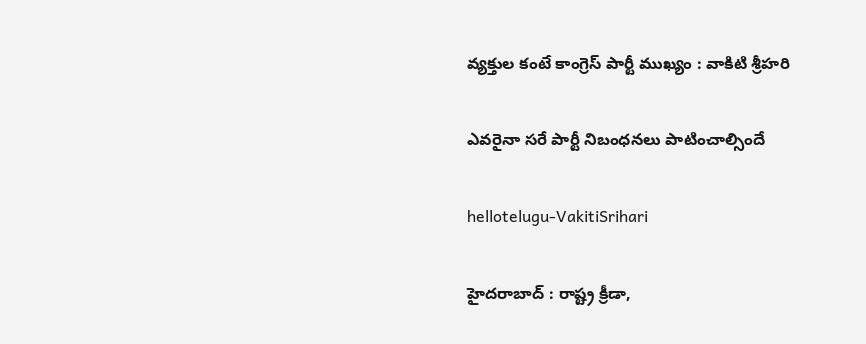వ్య‌క్తుల కంటే కాంగ్రెస్ పార్టీ ముఖ్యం : వాకిటి శ్రీ‌హ‌రి

ఎవ‌రైనా స‌రే పార్టీ నిబంధ‌న‌లు పాటించాల్సిందే

hellotelugu-VakitiSrihari

హైద‌రాబాద్ : రాష్ట్ర క్రీడా,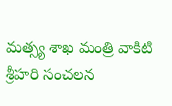మ‌త్స్య శాఖ మంత్రి వాకిటి శ్రీ‌హ‌రి సంచ‌ల‌న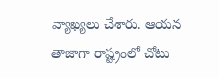వ్యాఖ్య‌లు చేశారు. ఆయ‌న తాజాగా రాష్ట్రంలో చోటు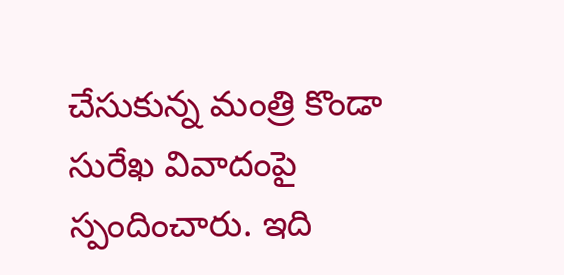చేసుకున్న మంత్రి కొండా సురేఖ వివాదంపై స్పందించారు. ఇది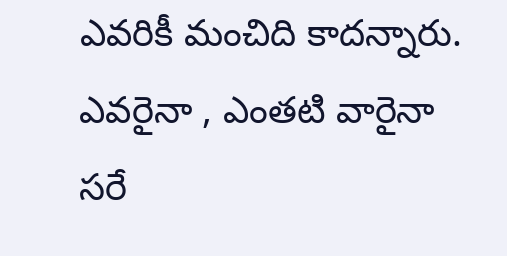ఎవ‌రికీ మంచిది కాద‌న్నారు. ఎవ‌రైనా , ఎంత‌టి వారైనా స‌రే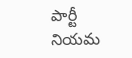పార్టీ నియ‌మ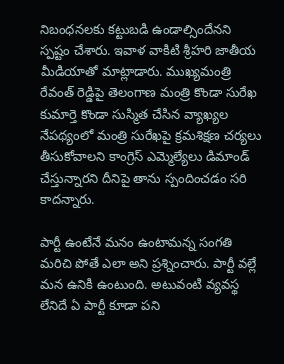నిబంధ‌న‌ల‌కు క‌ట్టుబ‌డి ఉండాల్సిందేన‌ని స్ప‌ష్టం చేశారు. ఇవాళ వాకిటి శ్రీ‌హ‌రి జాతీయ మీడియాతో మాట్లాడారు. ముఖ్యమంత్రి రేవంత్ రెడ్డిపై తెలంగాణ మంత్రి కొండా సురేఖ కుమార్తె కొండా సుస్మిత చేసిన వ్యాఖ్యల నేపథ్యంలో మంత్రి సురేఖపై క్రమశిక్షణ చర్యలు తీసుకోవాలని కాంగ్రెస్ ఎమ్మెల్యేలు డిమాండ్ చేస్తున్నారని దీనిపై తాను స్పందించ‌డం స‌రి కాద‌న్నారు.

పార్టీ ఉంటేనే మనం ఉంటామ‌న్న సంగ‌తి మ‌రిచి పోతే ఎలా అని ప్ర‌శ్నించారు. పార్టీ వల్లే మన ఉనికి ఉంటుంది. అటువంటి వ్యవస్థ లేనిదే ఏ పార్టీ కూడా పని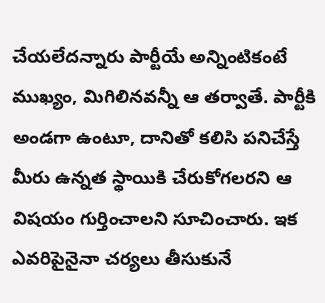చేయలేద‌న్నారు పార్టీయే అన్నింటికంటే ముఖ్యం, మిగిలినవన్నీ ఆ తర్వాతే. పార్టీకి అండగా ఉంటూ, దానితో కలిసి పనిచేస్తే మీరు ఉన్నత స్థాయికి చేరుకోగలరని ఆ విష‌యం గుర్తించాల‌ని సూచించారు. ఇక ఎవరిపైనైనా చర్యలు తీసుకునే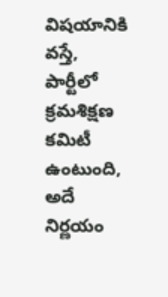విషయానికి వస్తే, పార్టీలో క్రమశిక్షణ కమిటీ ఉంటుంది, అదే నిర్ణయం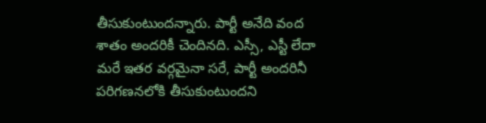తీసుకుంటుంద‌న్నారు. పార్టీ అనేది వంద శాతం అందరికీ చెందినది. ఎస్సీ, ఎస్టీ లేదా మరే ఇతర వర్గమైనా సరే, పార్టీ అందరినీ పరిగణనలోకి తీసుకుంటుందని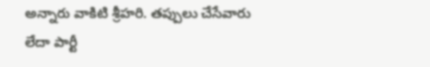అన్నారు వాకిటి శ్రీ‌హ‌రి. తప్పులు చేసేవారు లేదా పార్టీ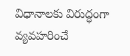విధానాలకు విరుద్ధంగా వ్యవహరించే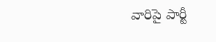వారిపై పార్టీ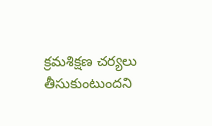క్రమశిక్షణ చర్యలు తీసుకుంటుందని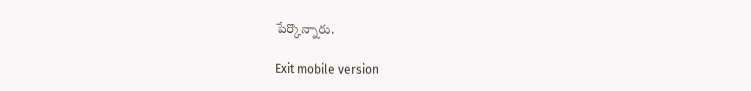పేర్కొన్నారు.

Exit mobile version